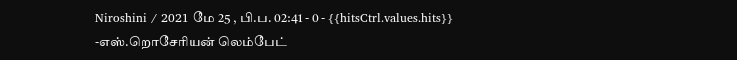Niroshini / 2021 மே 25 , பி.ப. 02:41 - 0 - {{hitsCtrl.values.hits}}
-எஸ்.றொசேரியன் லெம்பேட்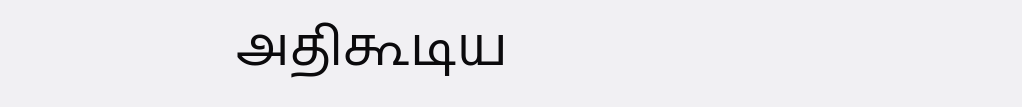அதிகூடிய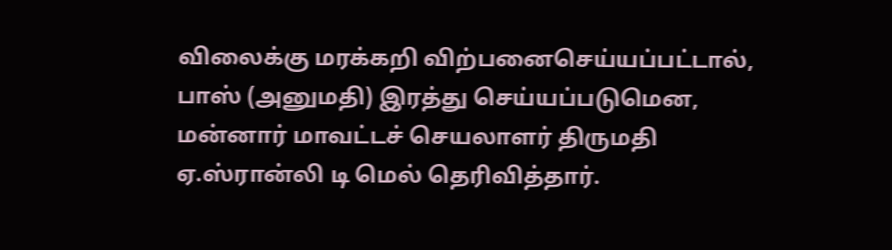விலைக்கு மரக்கறி விற்பனைசெய்யப்பட்டால், பாஸ் (அனுமதி) இரத்து செய்யப்படுமென, மன்னார் மாவட்டச் செயலாளர் திருமதி ஏ.ஸ்ரான்லி டி மெல் தெரிவித்தார்.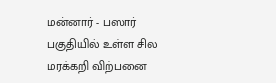மன்னார் - பஸார் பகுதியில் உள்ள சில மரக்கறி விற்பனை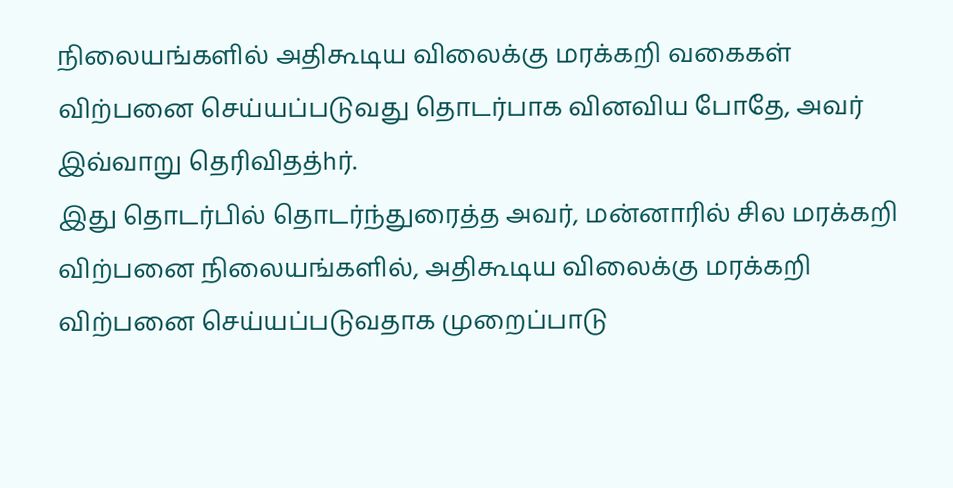நிலையங்களில் அதிகூடிய விலைக்கு மரக்கறி வகைகள் விற்பனை செய்யப்படுவது தொடர்பாக வினவிய போதே, அவர் இவ்வாறு தெரிவிதத்hர்.
இது தொடர்பில் தொடர்ந்துரைத்த அவர், மன்னாரில் சில மரக்கறி விற்பனை நிலையங்களில், அதிகூடிய விலைக்கு மரக்கறி விற்பனை செய்யப்படுவதாக முறைப்பாடு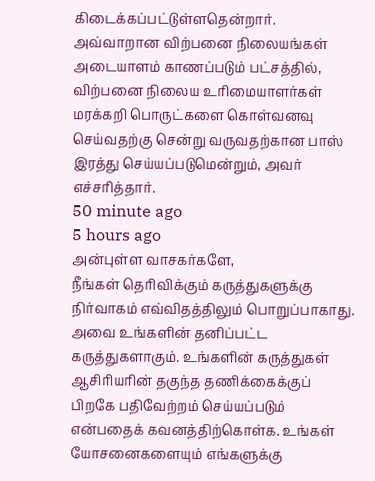கிடைக்கப்பட்டுள்ளதென்றார்.
அவ்வாறான விற்பனை நிலையங்கள் அடையாளம் காணப்படும் பட்சத்தில், விற்பனை நிலைய உரிமையாளர்கள் மரக்கறி பொருட்களை கொள்வனவு செய்வதற்கு சென்று வருவதற்கான பாஸ் இரத்து செய்யப்படுமென்றும், அவர் எச்சரித்தார்.
50 minute ago
5 hours ago
அன்புள்ள வாசகர்களே,
நீங்கள் தெரிவிக்கும் கருத்துகளுக்கு நிர்வாகம் எவ்விதத்திலும் பொறுப்பாகாது. அவை உங்களின் தனிப்பட்ட கருத்துகளாகும். உங்களின் கருத்துகள் ஆசிரியரின் தகுந்த தணிக்கைக்குப் பிறகே பதிவேற்றம் செய்யப்படும் என்பதைக் கவனத்திற்கொள்க. உங்கள் யோசனைகளையும் எங்களுக்கு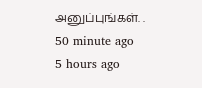அனுப்புங்கள். .
50 minute ago
5 hours ago